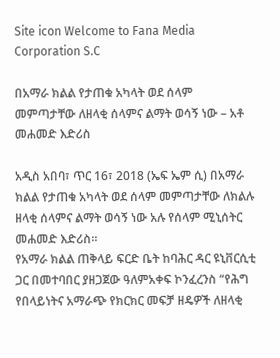Site icon Welcome to Fana Media Corporation S.C

በአማራ ክልል የታጠቁ አካላት ወደ ሰላም መምጣታቸው ለዘላቂ ሰላምና ልማት ወሳኝ ነው – አቶ መሐመድ እድሪስ

አዲስ አበባ፣ ጥር 16፣ 2018 (ኤፍ ኤም ሲ) በአማራ ክልል የታጠቁ አካላት ወደ ሰላም መምጣታቸው ለክልሉ ዘላቂ ሰላምና ልማት ወሳኝ ነው አሉ የሰላም ሚኒሰትር መሐመድ እድሪስ፡፡
የአማራ ክልል ጠቅላይ ፍርድ ቤት ከባሕር ዳር ዩኒቨርሲቲ ጋር በመተባበር ያዘጋጀው ዓለምአቀፍ ኮንፈረንስ “የሕግ የበላይነትና አማራጭ የክርክር መፍቻ ዘዴዎች ለዘላቂ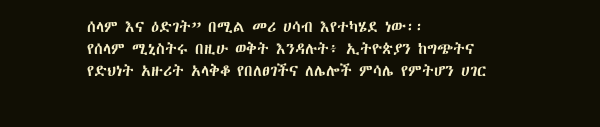ሰላም እና ዕድገት” በሚል መሪ ሀሳብ እየተካሄደ ነው፡፡
የሰላም ሚኒስትሩ በዚሁ ወቅት እንዳሉት፥ ኢትዮጵያን ከግጭትና የድህነት አዙሪት አላቅቆ የበለፀገችና ለሌሎች ምሳሌ የምትሆን ሀገር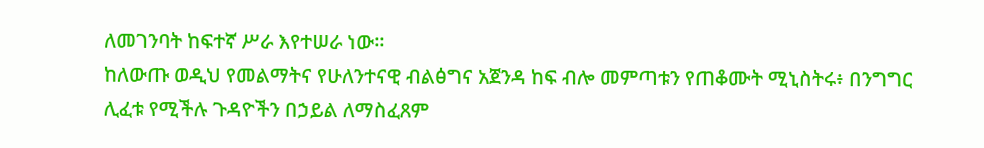ለመገንባት ከፍተኛ ሥራ እየተሠራ ነው፡፡
ከለውጡ ወዲህ የመልማትና የሁለንተናዊ ብልፅግና አጀንዳ ከፍ ብሎ መምጣቱን የጠቆሙት ሚኒስትሩ፥ በንግግር ሊፈቱ የሚችሉ ጉዳዮችን በኃይል ለማስፈጸም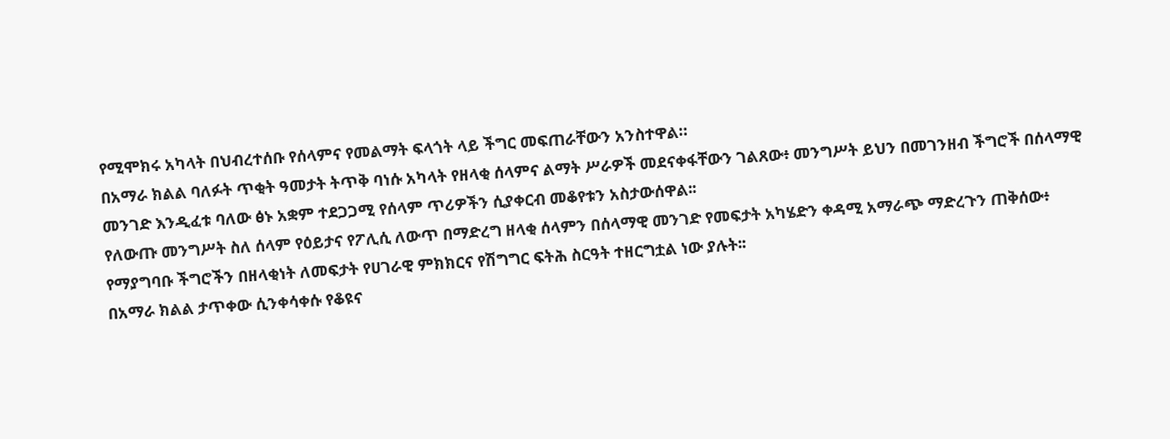የሚሞክሩ አካላት በህብረተሰቡ የሰላምና የመልማት ፍላጎት ላይ ችግር መፍጠራቸውን አንስተዋል።
በአማራ ክልል ባለፉት ጥቂት ዓመታት ትጥቅ ባነሱ አካላት የዘላቂ ሰላምና ልማት ሥራዎች መደናቀፋቸውን ገልጸው፥ መንግሥት ይህን በመገንዘብ ችግሮች በሰላማዊ መንገድ እንዲፈቱ ባለው ፅኑ አቋም ተደጋጋሚ የሰላም ጥሪዎችን ሲያቀርብ መቆየቱን አስታውሰዋል፡፡
የለውጡ መንግሥት ስለ ሰላም የዕይታና የፖሊሲ ለውጥ በማድረግ ዘላቂ ሰላምን በሰላማዊ መንገድ የመፍታት አካሄድን ቀዳሚ አማራጭ ማድረጉን ጠቅሰው፥ የማያግባቡ ችግሮችን በዘላቂነት ለመፍታት የሀገራዊ ምክክርና የሽግግር ፍትሕ ስርዓት ተዘርግቷል ነው ያሉት፡፡
በአማራ ክልል ታጥቀው ሲንቀሳቀሱ የቆዩና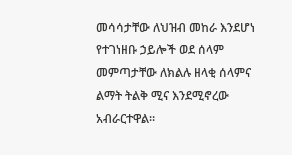መሳሳታቸው ለህዝብ መከራ እንደሆነ የተገነዘቡ ኃይሎች ወደ ሰላም መምጣታቸው ለክልሉ ዘላቂ ሰላምና ልማት ትልቅ ሚና እንደሚኖረው አብራርተዋል።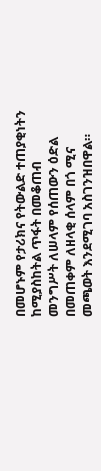በመሆኑም የታሪክና የትውልድ ተጠያቂነትን ከሚያስከትል ጥፋት በመቆጠብ መንግሥት ለሠላም የሰጠውን ዕድል በመጠቀም ለዘላቂ ሰላም በጎ ሚና መጫወት እንደሚገባ አስገንዝበዋል።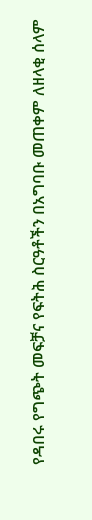የዳበሩ የግጭት መፍቻና የፍትሕ ስርዓቶችን በአግባቡ መጠቀም ለዘላቂ ሰላም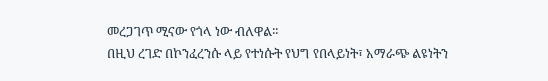መረጋገጥ ሚናው የጎላ ነው ብለዋል፡፡
በዚህ ረገድ በኮንፈረንሱ ላይ የተነሱት የህግ የበላይነት፣ አማራጭ ልዩነትን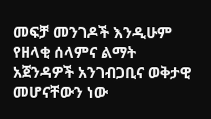መፍቻ መንገዶች እንዲሁም የዘላቂ ሰላምና ልማት አጀንዳዎች አንገብጋቢና ወቅታዊ መሆናቸውን ነው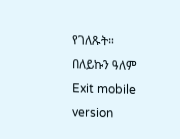የገለጹት።
በለይኩን ዓለም
Exit mobile version